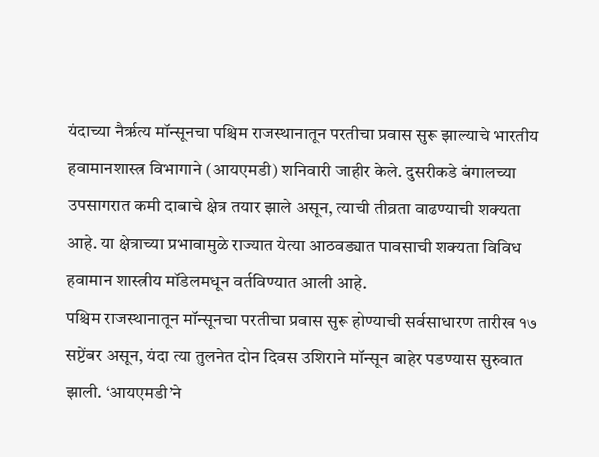यंदाच्या नैर्ऋत्य मॉन्सूनचा पश्चिम राजस्थानातून परतीचा प्रवास सुरू झाल्याचे भारतीय हवामानशास्त्र विभागाने (आयएमडी) शनिवारी जाहीर केले. दुसरीकडे बंगालच्या उपसागरात कमी दाबाचे क्षेत्र तयार झाले असून, त्याची तीव्रता वाढण्याची शक्यता आहे. या क्षेत्राच्या प्रभावामुळे राज्यात येत्या आठवड्यात पावसाची शक्यता विविध हवामान शास्त्रीय मॉडेलमधून वर्तविण्यात आली आहे.
पश्चिम राजस्थानातून मॉन्सूनचा परतीचा प्रवास सुरू होण्याची सर्वसाधारण तारीख १७ सप्टेंबर असून, यंदा त्या तुलनेत दोन दिवस उशिराने मॉन्सून बाहेर पडण्यास सुरुवात झाली. ‘आयएमडी’ने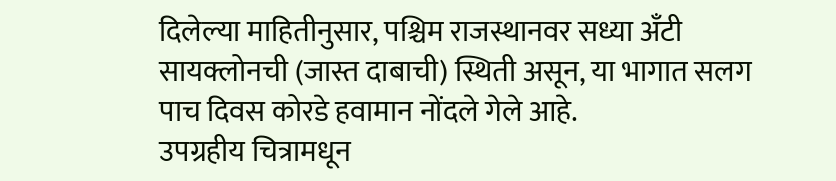दिलेल्या माहितीनुसार, पश्चिम राजस्थानवर सध्या अँटी सायक्लोनची (जास्त दाबाची) स्थिती असून, या भागात सलग पाच दिवस कोरडे हवामान नोंदले गेले आहे.
उपग्रहीय चित्रामधून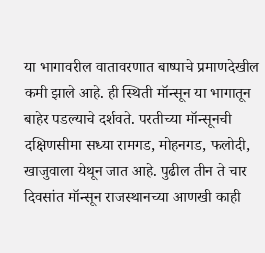या भागावरील वातावरणात बाष्पाचे प्रमाणदेखील कमी झाले आहे. ही स्थिती मॉन्सून या भागातून बाहेर पडल्याचे दर्शवते. परतीच्या मॉन्सूनची दक्षिणसीमा सध्या रामगड, मोहनगड, फलोदी, खाजुवाला येथून जात आहे. पुढील तीन ते चार दिवसांत मॉन्सून राजस्थानच्या आणखी काही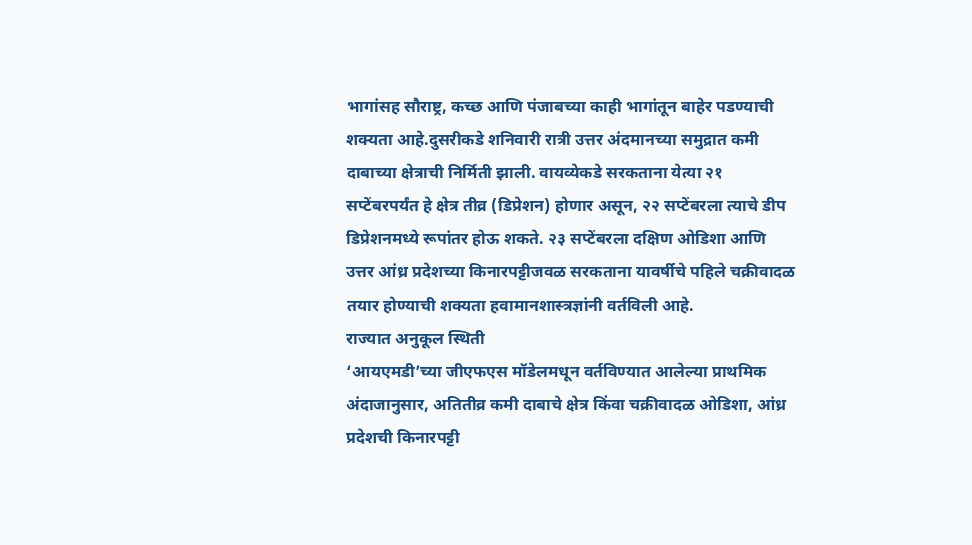भागांसह सौराष्ट्र, कच्छ आणि पंजाबच्या काही भागांतून बाहेर पडण्याची शक्यता आहे.दुसरीकडे शनिवारी रात्री उत्तर अंदमानच्या समुद्रात कमी दाबाच्या क्षेत्राची निर्मिती झाली. वायव्येकडे सरकताना येत्या २१ सप्टेंबरपर्यंत हे क्षेत्र तीव्र (डिप्रेशन) होणार असून, २२ सप्टेंबरला त्याचे डीप डिप्रेशनमध्ये रूपांतर होऊ शकते. २३ सप्टेंबरला दक्षिण ओडिशा आणि उत्तर आंध्र प्रदेशच्या किनारपट्टीजवळ सरकताना यावर्षीचे पहिले चक्रीवादळ तयार होण्याची शक्यता हवामानशास्त्रज्ञांनी वर्तविली आहे.
राज्यात अनुकूल स्थिती
‘आयएमडी’च्या जीएफएस मॉडेलमधून वर्तविण्यात आलेल्या प्राथमिक अंदाजानुसार, अतितीव्र कमी दाबाचे क्षेत्र किंवा चक्रीवादळ ओडिशा, आंध्र प्रदेशची किनारपट्टी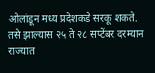ओलांडून मध्य प्रदेशकडे सरकू शकते. तसे झाल्यास २५ ते २८ सप्टेंबर दरम्यान राज्यात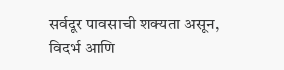सर्वदूर पावसाची शक्यता असून, विदर्भ आणि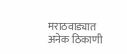मराठवाड्यात अनेक ठिकाणी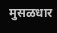मुसळधार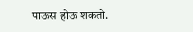पाऊस होऊ शकतो.